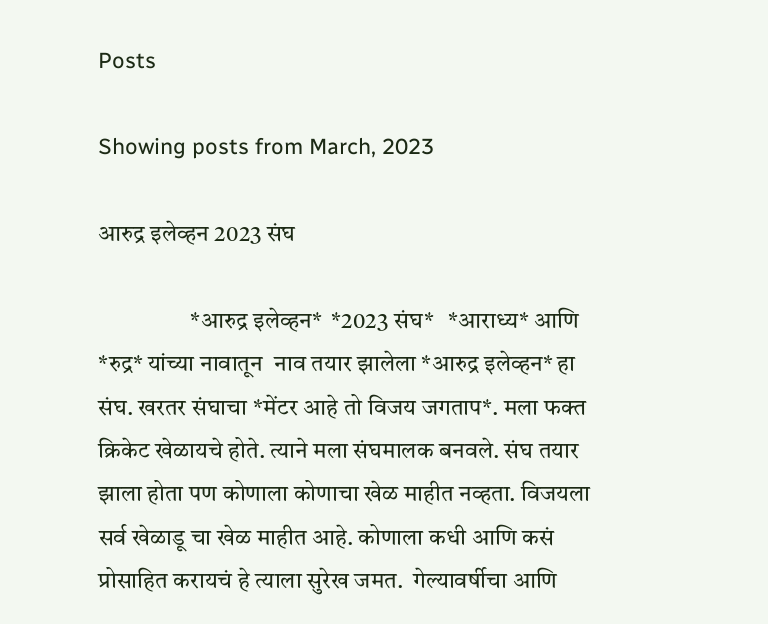Posts

Showing posts from March, 2023

आरुद्र इलेव्हन 2023 संघ

                   *आरुद्र इलेव्हन*  *2023 संघ*   *आराध्य* आणि *रुद्र* यांच्या नावातून  नाव तयार झालेला *आरुद्र इलेव्हन* हा संघ. खरतर संघाचा *मेंटर आहे तो विजय जगताप*. मला फक्त क्रिकेट खेळायचे होते. त्याने मला संघमालक बनवले. संघ तयार झाला होता पण कोणाला कोणाचा खेळ माहीत नव्हता. विजयला सर्व खेळाडू चा खेळ माहीत आहे. कोणाला कधी आणि कसं प्रोसाहित करायचं हे त्याला सुरेख जमत.  गेल्यावर्षीचा आणि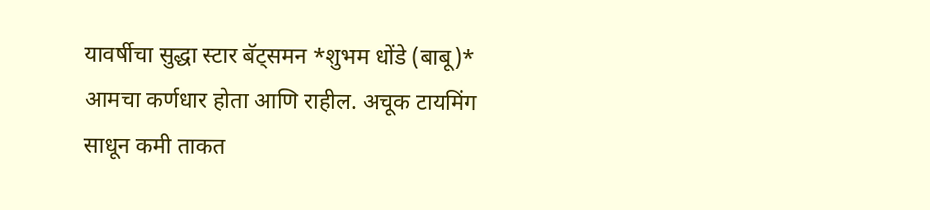यावर्षीचा सुद्धा स्टार बॅट्समन *शुभम धोंडे (बाबू)* आमचा कर्णधार होता आणि राहील. अचूक टायमिंग साधून कमी ताकत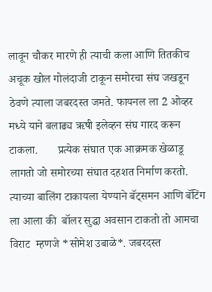लावून चौकर मारणे ही त्याची कला आणि तितकीच अचूक खोल गोलंदाजी टाकून समोरचा संघ जखडून ठेवणे त्याला जबरदस्त जमते. फायनल ला 2 ओव्हर मध्ये याने बलाढ्य ऋषी इलेव्हन संघ गारद करून टाकला.       प्रत्येक संघात एक आक्रमक खेळाडू लागतो जो समोरच्या संघात दहशत निर्माण करतो. त्याच्या बालिंग टाकायला येण्याने बॅट्समन आणि बॅटिंग ला आला की  बॉलर सुद्धा अवसान टाकतो तो आमचा विराट  म्हणजे *सोमेश उबाळे*. जबरदस्त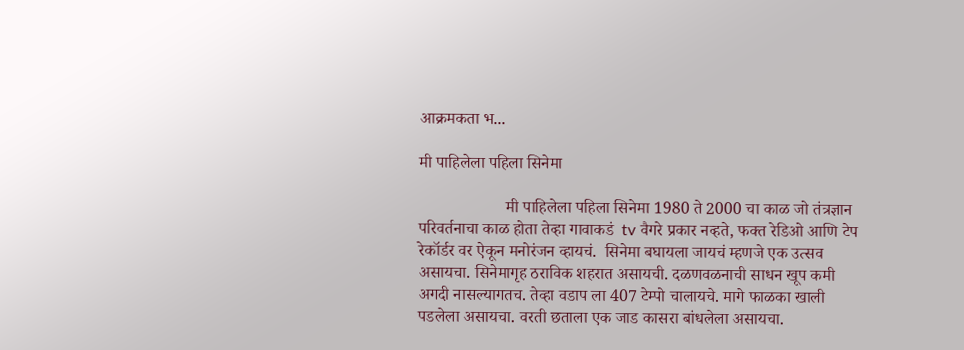आक्रमकता भ...

मी पाहिलेला पहिला सिनेमा

                     मी पाहिलेला पहिला सिनेमा 1980 ते 2000 चा काळ जो तंत्रज्ञान परिवर्तनाचा काळ होता तेव्हा गावाकडं  tv वैगरे प्रकार नव्हते, फक्त रेडिओ आणि टेप रेकॉर्डर वर ऐकून मनोरंजन व्हायचं.  सिनेमा बघायला जायचं म्हणजे एक उत्सव असायचा. सिनेमागृह ठराविक शहरात असायची. दळणवळनाची साधन खूप कमी अगदी नासल्यागतच. तेव्हा वडाप ला 407 टेम्पो चालायचे. मागे फाळका खाली पडलेला असायचा. वरती छताला एक जाड कासरा बांधलेला असायचा.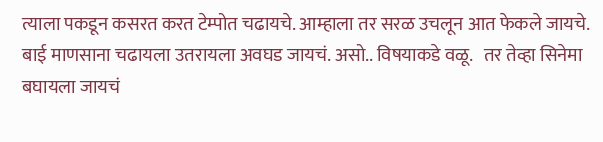त्याला पकडून कसरत करत टेम्पोत चढायचे. आम्हाला तर सरळ उचलून आत फेकले जायचे. बाई माणसाना चढायला उतरायला अवघड जायचं. असो.. विषयाकडे वळू.   तर तेव्हा सिनेमा बघायला जायचं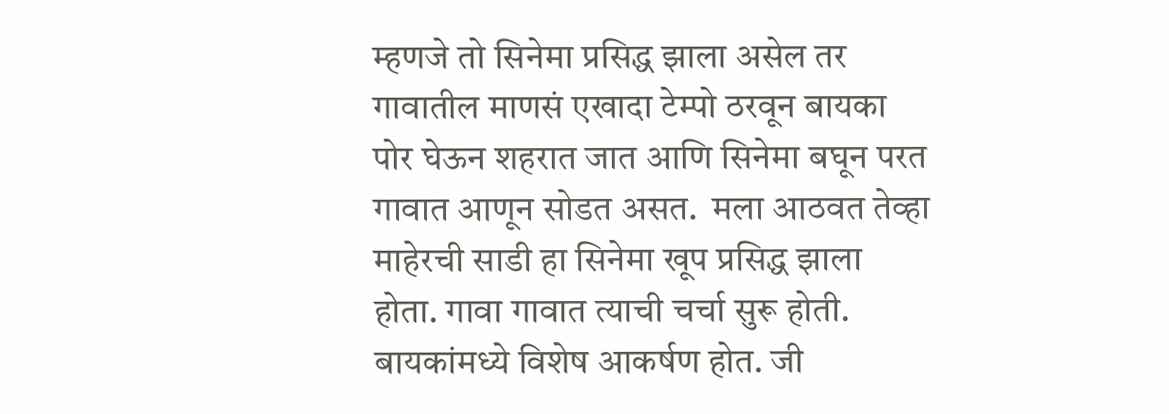म्हणजे तो सिनेमा प्रसिद्ध झाला असेल तर गावातील माणसं एखादा टेम्पो ठरवून बायका पोर घेऊन शहरात जात आणि सिनेमा बघून परत गावात आणून सोडत असत.  मला आठवत तेव्हा माहेरची साडी हा सिनेमा खूप प्रसिद्ध झाला होता. गावा गावात त्याची चर्चा सुरू होती. बायकांमध्ये विशेष आकर्षण होत. जी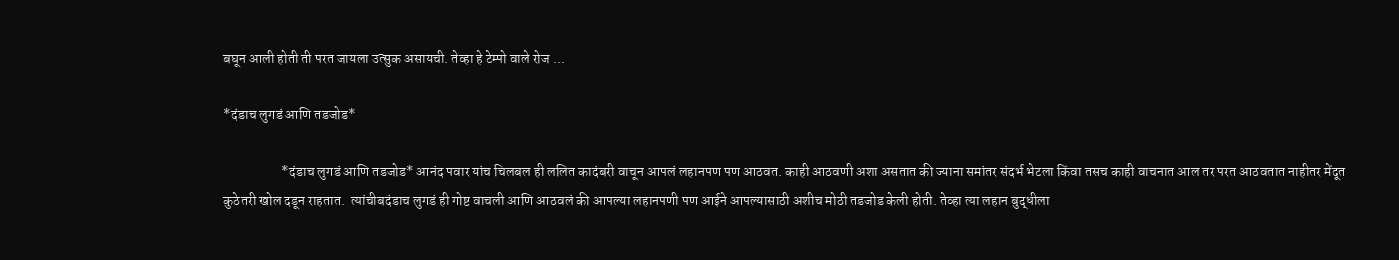बघून आली होती ती परत जायला उत्सुक असायची. तेव्हा हे टेम्पो वाले रोज ...

*दंडाच लुगडं आणि तडजोड*

                     *दंडाच लुगडं आणि तडजोड* आनंद पवार यांच चिलबल ही ललित कादंबरी वाचून आपलं लहानपण पण आठवत. काही आठवणी अशा असतात की ज्याना समांतर संदर्भ भेटला किंवा तसच काही वाचनात आल तर परत आठवतात नाहीतर मेंदूत कुठेतरी खोल दडून राहतात.  त्यांचीबदंडाच लुगडं ही गोष्ट वाचली आणि आठवलं की आपल्या लहानपणी पण आईने आपल्यासाठी अशीच मोठी तडजोड केली होती. तेव्हा त्या लहान बुद्धीला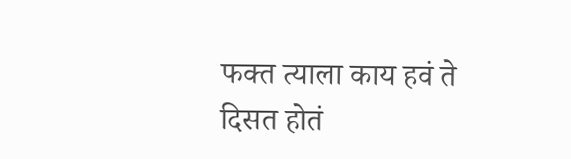फक्त त्याला काय हवं ते दिसत होतं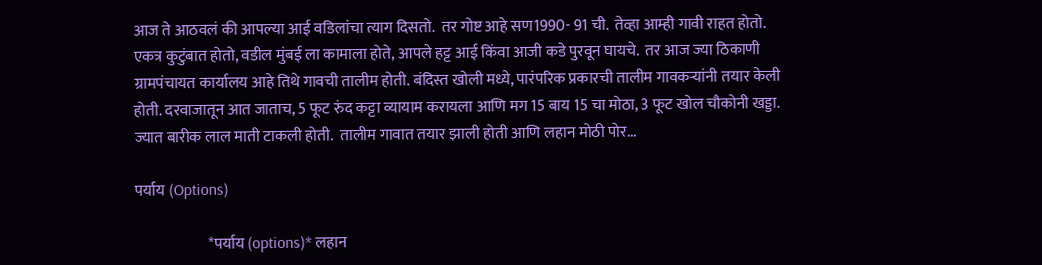आज ते आठवलं की आपल्या आई वडिलांचा त्याग दिसतो.  तर गोष्ट आहे सण1990- 91 ची.  तेव्हा आम्ही गावी राहत होतो. एकत्र कुटुंबात होतो, वडील मुंबई ला कामाला होते, आपले हट्ट आई किंवा आजी कडे पुरवून घायचे.  तर आज ज्या ठिकाणी ग्रामपंचायत कार्यालय आहे तिथे गावची तालीम होती. बंदिस्त खोली मध्ये, पारंपरिक प्रकारची तालीम गावकऱ्यांनी तयार केली होती. दरवाजातून आत जाताच, 5 फूट रुंद कट्टा व्यायाम करायला आणि मग 15 बाय 15 चा मोठा, 3 फूट खोल चौकोनी खड्डा. ज्यात बारीक लाल माती टाकली होती.  तालीम गावात तयार झाली होती आणि लहान मोठी पोर...

पर्याय (Options)

                        *पर्याय (options)* लहान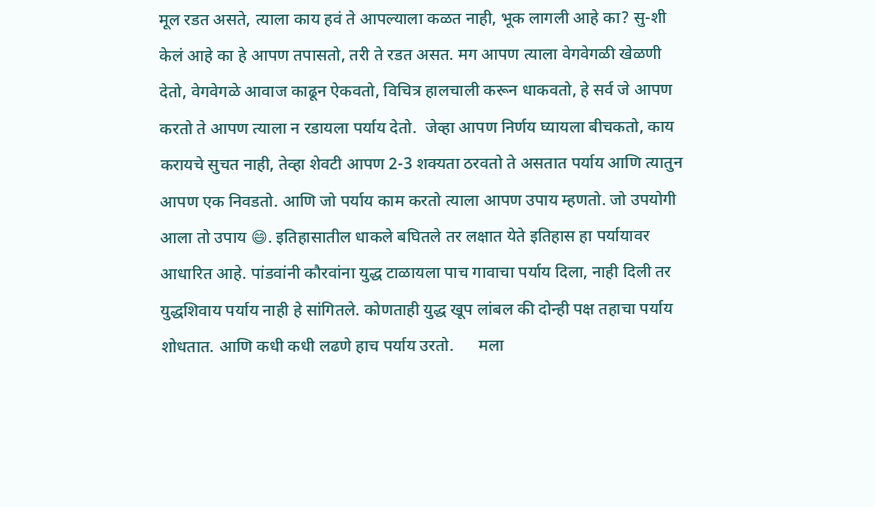मूल रडत असते, त्याला काय हवं ते आपल्याला कळत नाही, भूक लागली आहे का? सु-शी केलं आहे का हे आपण तपासतो, तरी ते रडत असत. मग आपण त्याला वेगवेगळी खेळणी देतो, वेगवेगळे आवाज काढून ऐकवतो, विचित्र हालचाली करून धाकवतो, हे सर्व जे आपण करतो ते आपण त्याला न रडायला पर्याय देतो.  जेव्हा आपण निर्णय घ्यायला बीचकतो, काय करायचे सुचत नाही, तेव्हा शेवटी आपण 2-3 शक्यता ठरवतो ते असतात पर्याय आणि त्यातुन आपण एक निवडतो. आणि जो पर्याय काम करतो त्याला आपण उपाय म्हणतो. जो उपयोगी आला तो उपाय 😄. इतिहासातील धाकले बघितले तर लक्षात येते इतिहास हा पर्यायावर आधारित आहे. पांडवांनी कौरवांना युद्ध टाळायला पाच गावाचा पर्याय दिला, नाही दिली तर युद्धशिवाय पर्याय नाही हे सांगितले. कोणताही युद्ध खूप लांबल की दोन्ही पक्ष तहाचा पर्याय शोधतात. आणि कधी कधी लढणे हाच पर्याय उरतो.      मला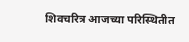शिवचरित्र आजच्या परिस्थितीत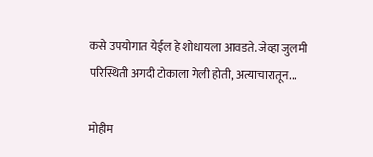कसे उपयोगात येईल हे शोधायला आवडते. जेव्हा जुलमी परिस्थिती अगदी टोकाला गेली होती, अत्याचारातून...

मोहीम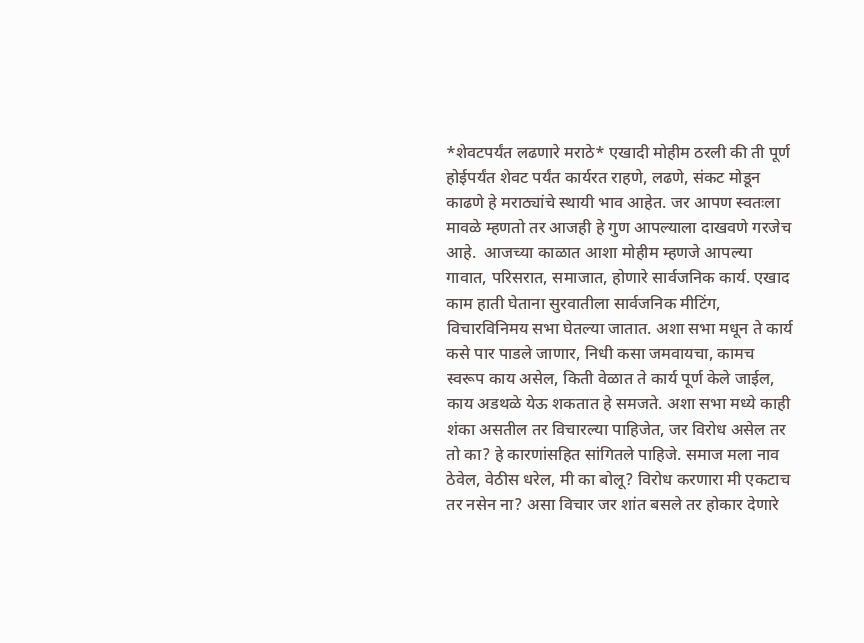*शेवटपर्यंत लढणारे मराठे* एखादी मोहीम ठरली की ती पूर्ण होईपर्यंत शेवट पर्यंत कार्यरत राहणे, लढणे, संकट मोडून काढणे हे मराठ्यांचे स्थायी भाव आहेत. जर आपण स्वतःला मावळे म्हणतो तर आजही हे गुण आपल्याला दाखवणे गरजेच आहे.  आजच्या काळात आशा मोहीम म्हणजे आपल्या गावात, परिसरात, समाजात, होणारे सार्वजनिक कार्य. एखाद काम हाती घेताना सुरवातीला सार्वजनिक मीटिंग, विचारविनिमय सभा घेतल्या जातात. अशा सभा मधून ते कार्य कसे पार पाडले जाणार, निधी कसा जमवायचा, कामच स्वरूप काय असेल, किती वेळात ते कार्य पूर्ण केले जाईल, काय अडथळे येऊ शकतात हे समजते. अशा सभा मध्ये काही शंका असतील तर विचारल्या पाहिजेत, जर विरोध असेल तर तो का? हे कारणांसहित सांगितले पाहिजे. समाज मला नाव ठेवेल, वेठीस धरेल, मी का बोलू? विरोध करणारा मी एकटाच तर नसेन ना? असा विचार जर शांत बसले तर होकार देणारे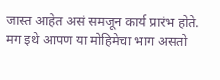जास्त आहेत असं समजून कार्य प्रारंभ होते. मग इथे आपण या मोहिमेचा भाग असतो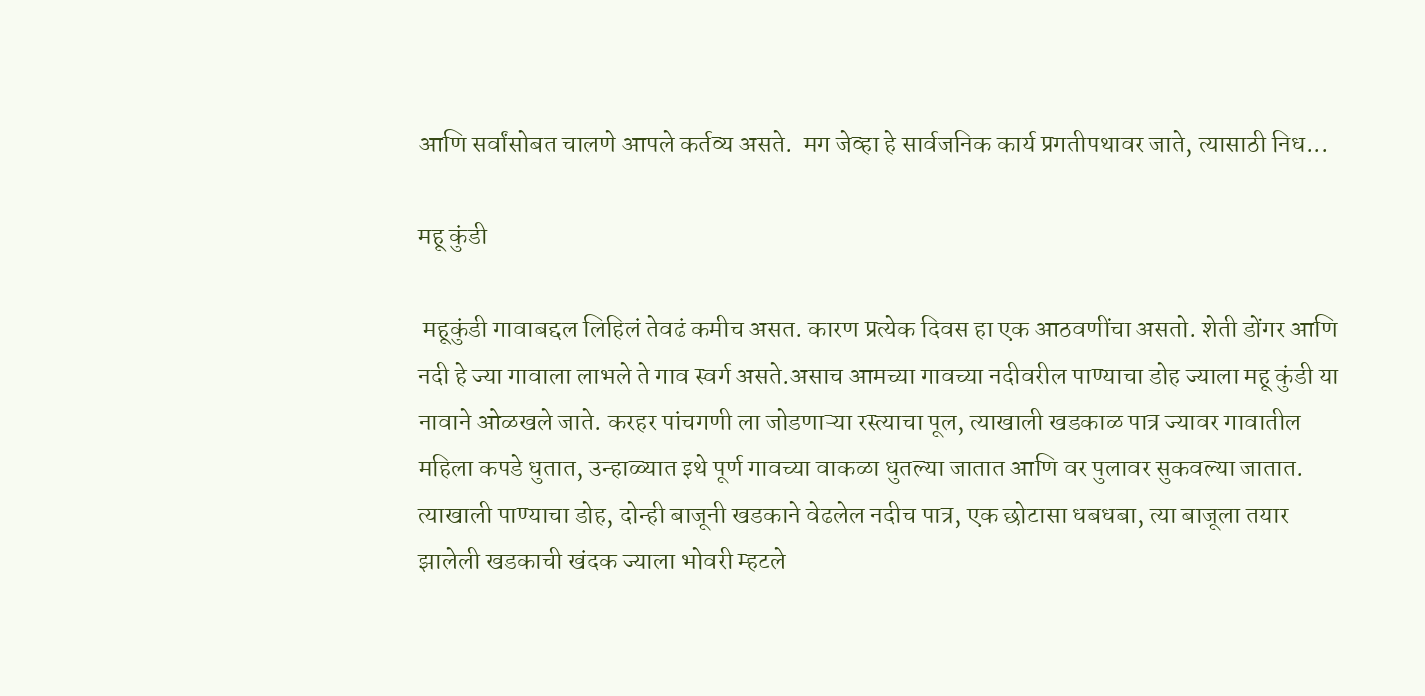आणि सर्वांसोबत चालणे आपले कर्तव्य असते.  मग जेव्हा हे सार्वजनिक कार्य प्रगतीपथावर जाते, त्यासाठी निध...

महू कुंडी

 महूकुंडी गावाबद्दल लिहिलं तेवढं कमीच असत. कारण प्रत्येक दिवस हा एक आठवणींचा असतो. शेती डोंगर आणि नदी हे ज्या गावाला लाभले ते गाव स्वर्ग असते.असाच आमच्या गावच्या नदीवरील पाण्याचा डोह ज्याला महू कुंडी या नावाने ओळखले जाते. करहर पांचगणी ला जोडणाऱ्या रस्त्याचा पूल, त्याखाली खडकाळ पात्र ज्यावर गावातील महिला कपडे धुतात, उन्हाळ्यात इथे पूर्ण गावच्या वाकळा धुतल्या जातात आणि वर पुलावर सुकवल्या जातात. त्याखाली पाण्याचा डोह, दोन्ही बाजूनी खडकाने वेढलेल नदीच पात्र, एक छोटासा धबधबा, त्या बाजूला तयार झालेली खडकाची खंदक ज्याला भोवरी म्हटले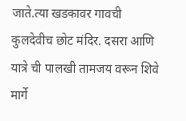जाते.त्या खडकावर गावची कुलदेवीच छोट मंदिर. दसरा आणि यात्रे ची पालखी तामजय वरून शिवे मार्गे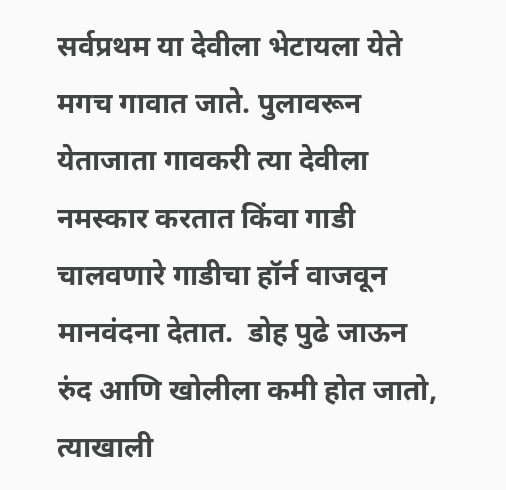सर्वप्रथम या देवीला भेटायला येते मगच गावात जाते. पुलावरून येताजाता गावकरी त्या देवीला नमस्कार करतात किंवा गाडी चालवणारे गाडीचा हॉर्न वाजवून मानवंदना देतात.  डोह पुढे जाऊन रुंद आणि खोलीला कमी होत जातो, त्याखाली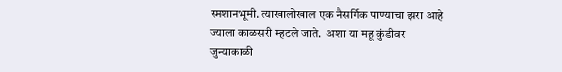स्मशानभूमी. त्याखालोखाल एक नैसर्गिक पाण्याचा झरा आहे ज्याला काळसरी म्हटले जाते.  अशा या महू कुंडीवर जुन्याकाळी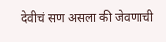देवीचं सण असला की जेवणाची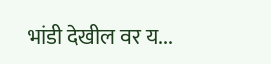भांडी देखील वर य...